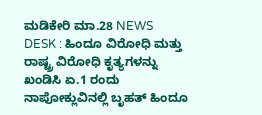ಮಡಿಕೇರಿ ಮಾ.28 NEWS DESK : ಹಿಂದೂ ವಿರೋಧಿ ಮತ್ತು ರಾಷ್ಟ್ರ ವಿರೋಧಿ ಕೃತ್ಯಗಳನ್ನು ಖಂಡಿಸಿ ಏ.1 ರಂದು ನಾಪೋಕ್ಲುವಿನಲ್ಲಿ ಬೃಹತ್ ಹಿಂದೂ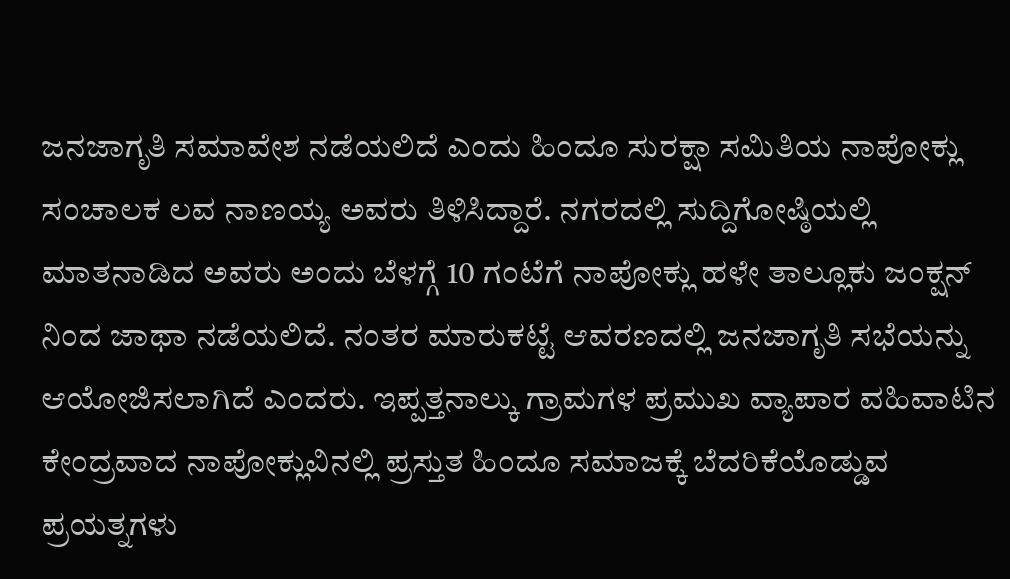ಜನಜಾಗೃತಿ ಸಮಾವೇಶ ನಡೆಯಲಿದೆ ಎಂದು ಹಿಂದೂ ಸುರಕ್ಷಾ ಸಮಿತಿಯ ನಾಪೋಕ್ಲು ಸಂಚಾಲಕ ಲವ ನಾಣಯ್ಯ ಅವರು ತಿಳಿಸಿದ್ದಾರೆ. ನಗರದಲ್ಲಿ ಸುದ್ದಿಗೋಷ್ಠಿಯಲ್ಲಿ ಮಾತನಾಡಿದ ಅವರು ಅಂದು ಬೆಳಗ್ಗೆ 10 ಗಂಟೆಗೆ ನಾಪೋಕ್ಲು ಹಳೇ ತಾಲ್ಲೂಕು ಜಂಕ್ಷನ್ ನಿಂದ ಜಾಥಾ ನಡೆಯಲಿದೆ. ನಂತರ ಮಾರುಕಟ್ಟೆ ಆವರಣದಲ್ಲಿ ಜನಜಾಗೃತಿ ಸಭೆಯನ್ನು ಆಯೋಜಿಸಲಾಗಿದೆ ಎಂದರು. ಇಪ್ಪತ್ತನಾಲ್ಕು ಗ್ರಾಮಗಳ ಪ್ರಮುಖ ವ್ಯಾಪಾರ ವಹಿವಾಟಿನ ಕೇಂದ್ರವಾದ ನಾಪೋಕ್ಲುವಿನಲ್ಲಿ ಪ್ರಸ್ತುತ ಹಿಂದೂ ಸಮಾಜಕ್ಕೆ ಬೆದರಿಕೆಯೊಡ್ಡುವ ಪ್ರಯತ್ನಗಳು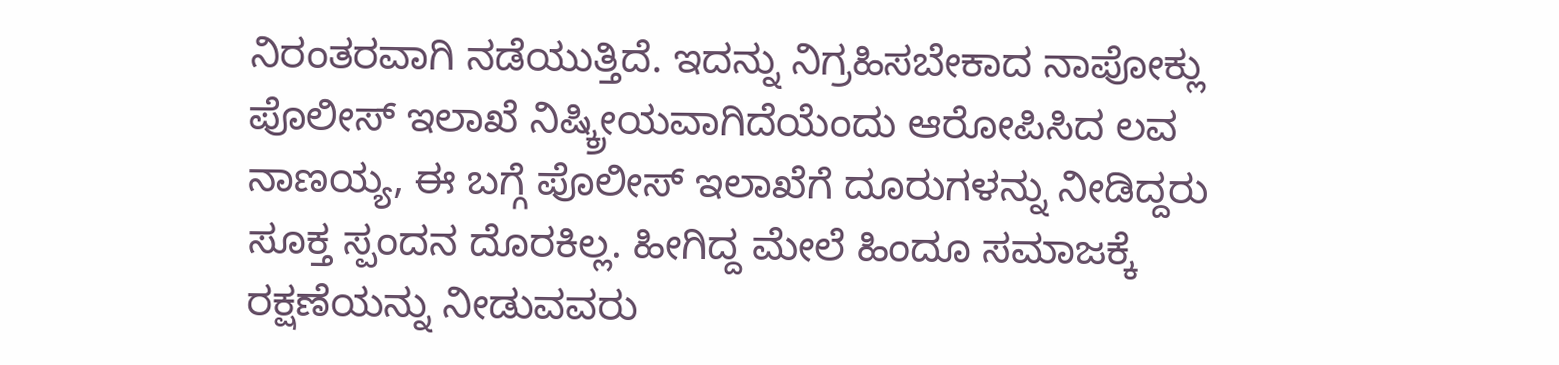ನಿರಂತರವಾಗಿ ನಡೆಯುತ್ತಿದೆ. ಇದನ್ನು ನಿಗ್ರಹಿಸಬೇಕಾದ ನಾಪೋಕ್ಲು ಪೊಲೀಸ್ ಇಲಾಖೆ ನಿಷ್ಕ್ರೀಯವಾಗಿದೆಯೆಂದು ಆರೋಪಿಸಿದ ಲವ ನಾಣಯ್ಯ, ಈ ಬಗ್ಗೆ ಪೊಲೀಸ್ ಇಲಾಖೆಗೆ ದೂರುಗಳನ್ನು ನೀಡಿದ್ದರು ಸೂಕ್ತ ಸ್ಪಂದನ ದೊರಕಿಲ್ಲ. ಹೀಗಿದ್ದ ಮೇಲೆ ಹಿಂದೂ ಸಮಾಜಕ್ಕೆ ರಕ್ಷಣೆಯನ್ನು ನೀಡುವವರು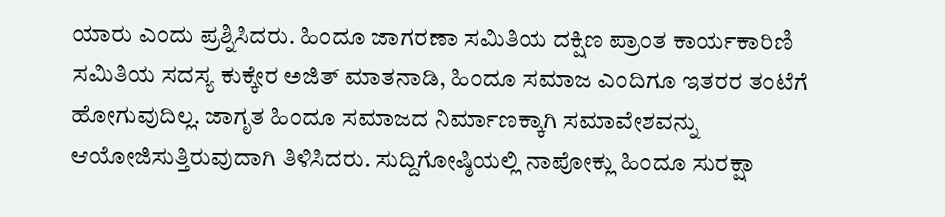ಯಾರು ಎಂದು ಪ್ರಶ್ನಿಸಿದರು. ಹಿಂದೂ ಜಾಗರಣಾ ಸಮಿತಿಯ ದಕ್ಷಿಣ ಪ್ರಾಂತ ಕಾರ್ಯಕಾರಿಣಿ ಸಮಿತಿಯ ಸದಸ್ಯ ಕುಕ್ಕೇರ ಅಜಿತ್ ಮಾತನಾಡಿ, ಹಿಂದೂ ಸಮಾಜ ಎಂದಿಗೂ ಇತರರ ತಂಟೆಗೆ ಹೋಗುವುದಿಲ್ಲ. ಜಾಗೃತ ಹಿಂದೂ ಸಮಾಜದ ನಿರ್ಮಾಣಕ್ಕಾಗಿ ಸಮಾವೇಶವನ್ನು ಆಯೋಜಿಸುತ್ತಿರುವುದಾಗಿ ತಿಳಿಸಿದರು. ಸುದ್ದಿಗೋಷ್ಠಿಯಲ್ಲಿ ನಾಪೋಕ್ಲು ಹಿಂದೂ ಸುರಕ್ಷಾ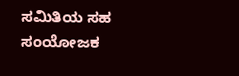ಸಮಿತಿಯ ಸಹ ಸಂಯೋಜಕ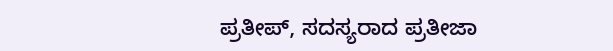ಪ್ರತೀಪ್, ಸದಸ್ಯರಾದ ಪ್ರತೀಜಾ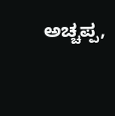ಅಚ್ಚಪ್ಪ,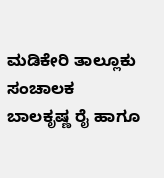ಮಡಿಕೇರಿ ತಾಲ್ಲೂಕು ಸಂಚಾಲಕ ಬಾಲಕೃಷ್ಣ ರೈ ಹಾಗೂ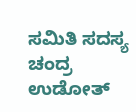ಸಮಿತಿ ಸದಸ್ಯ ಚಂದ್ರ ಉಡೋತ್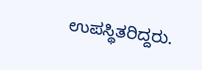ಉಪಸ್ಥಿತರಿದ್ದರು.